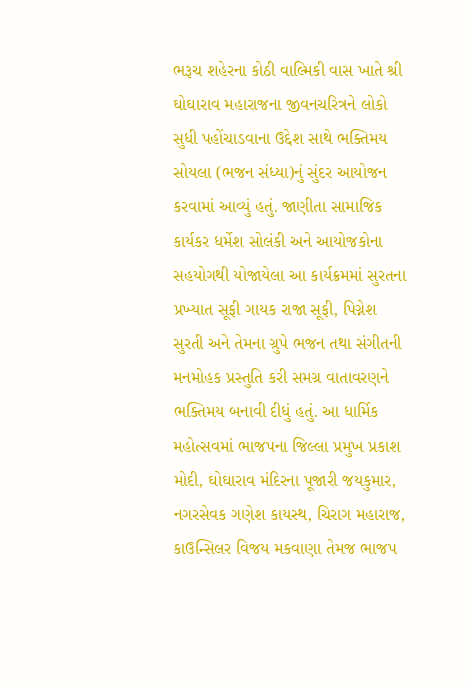ભરૂચ શહેરના કોઠી વાલ્મિકી વાસ ખાતે શ્રી ઘોઘારાવ મહારાજના જીવનચરિત્રને લોકો સુધી પહોંચાડવાના ઉદ્દેશ સાથે ભક્તિમય સોયલા (ભજન સંધ્યા)નું સુંદર આયોજન કરવામાં આવ્યું હતું. જાણીતા સામાજિક કાર્યકર ધર્મેશ સોલંકી અને આયોજકોના સહયોગથી યોજાયેલા આ કાર્યક્રમમાં સુરતના પ્રખ્યાત સૂફી ગાયક રાજા સૂફી, પિગ્નેશ સુરતી અને તેમના ગ્રુપે ભજન તથા સંગીતની મનમોહક પ્રસ્તુતિ કરી સમગ્ર વાતાવરણને ભક્તિમય બનાવી દીધું હતું. આ ધાર્મિક મહોત્સવમાં ભાજપના જિલ્લા પ્રમુખ પ્રકાશ મોદી, ઘોઘારાવ મંદિરના પૂજારી જયકુમાર, નગરસેવક ગણેશ કાયસ્થ, ચિરાગ મહારાજ, કાઉન્સિલર વિજય મકવાણા તેમજ ભાજપ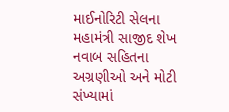માઈનોરિટી સેલના મહામંત્રી સાજીદ શેખ નવાબ સહિતના અગ્રણીઓ અને મોટી સંખ્યામાં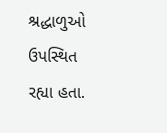શ્રદ્ધાળુઓ ઉપસ્થિત રહ્યા હતા.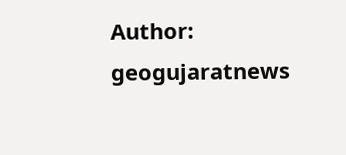Author: geogujaratnews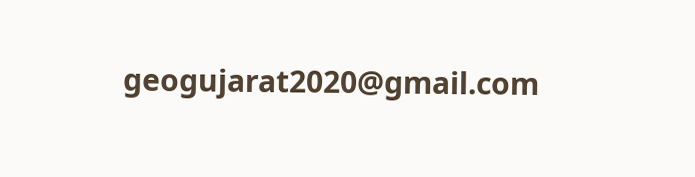geogujarat2020@gmail.com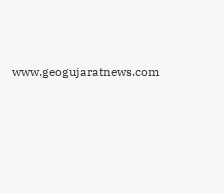www.geogujaratnews.com